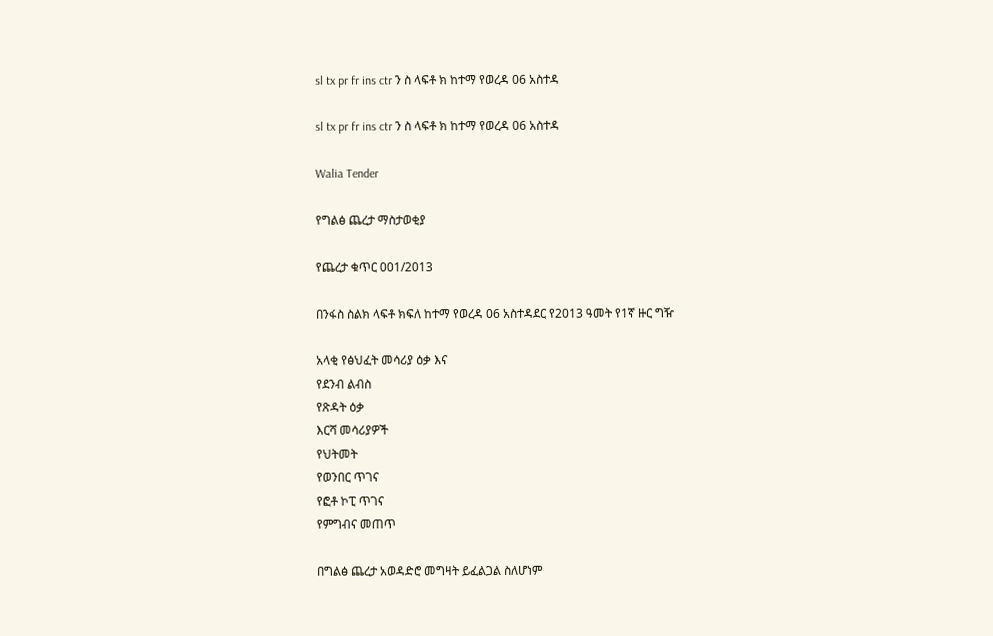sl tx pr fr ins ctr ን ስ ላፍቶ ክ ከተማ የወረዳ 06 አስተዳ

sl tx pr fr ins ctr ን ስ ላፍቶ ክ ከተማ የወረዳ 06 አስተዳ

Walia Tender

የግልፅ ጨረታ ማስታወቂያ

የጨረታ ቁጥር 001/2013

በንፋስ ስልክ ላፍቶ ክፍለ ከተማ የወረዳ 06 አስተዳደር የ2013 ዓመት የ1ኛ ዙር ግዥ

አላቂ የፅህፈት መሳሪያ ዕቃ እና
የደንብ ልብስ
የጽዳት ዕቃ
እርሻ መሳሪያዎች
የህትመት
የወንበር ጥገና
የፎቶ ኮፒ ጥገና
የምግብና መጠጥ

በግልፅ ጨረታ አወዳድሮ መግዛት ይፈልጋል ስለሆነም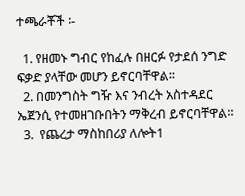ተጫራቾች ፡-

  1. የዘመኑ ግብር የከፈሉ በዘርፉ የታደሰ ንግድ ፍቃድ ያላቸው መሆን ይኖርባቸዋል፡፡
  2. በመንግስት ግዥ እና ንብረት አስተዳደር ኤጀንሲ የተመዘገቡበትን ማቅረብ ይኖርባቸዋል።
  3.  የጨረታ ማስከበሪያ ለሎት1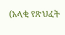(አላቂ የጽህፈት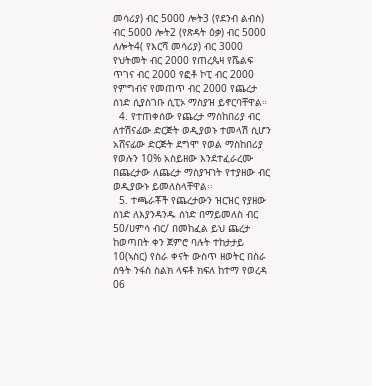መሳሪያ) ብር 5000 ሎት3 (የደንብ ልብስ) ብር 5000 ሎት2 (የጽዳት ዕቃ) ብር 5000 ለሎት4( የእርሻ መሳሪያ) ብር 3000 የህትመት ብር 2000 የጠረጴዛ የሼልፍ ጥገና ብር 2000 የፎቶ ኮፒ ብር 2000 የምግብና የመጠጥ ብር 2000 የጨረታ ሰነድ ሲያስገቡ ሲፒኦ ማስያዝ ይኖርባቸዋል።
  4. የተጠቀሰው የጨረታ ማስከበሪያ ብር ለተሽናፊው ድርጅት ወዲያወኑ ተመላሽ ሲሆን አሸናፊው ድርጅት ደግሞ የወል ማስከበሪያ የወሉን 10% አስይዘው እንደተፈራረሙ በጨረታው ለጨረታ ማስያዣነት የተያዘው ብር ወዲያውኑ ይመለስላቸዋል፡፡
  5. ተጫራቾች የጨረታውን ዝርዝር የያዘው ሰነድ ለእያንዳንዱ ሰነድ በማይመለስ ብር 50/ሀምሳ ብር/ በመከፈል ይህ ጨረታ ከወጣበት ቀን ጀምሮ ባሉት ተከታታይ 10(ኣስር) የስራ ቀናት ውስጥ ዘወትር በስራ ሰዓት ንፋስ ስልክ ላፍቶ ክፍለ ከተማ የወረዳ 06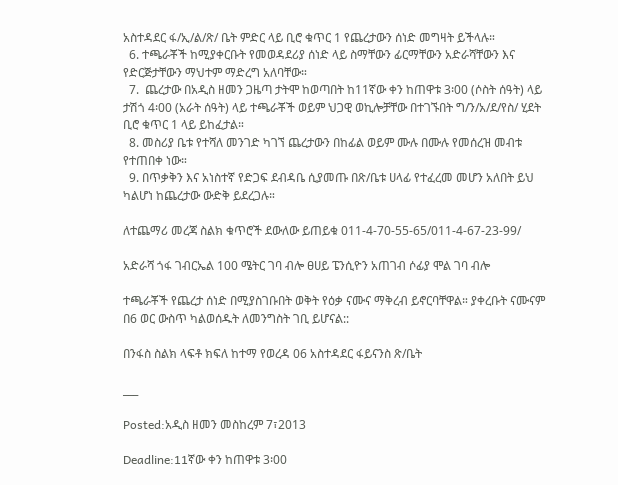አስተዳደር ፋ/ኢ/ል/ጽ/ ቤት ምድር ላይ ቢሮ ቁጥር 1 የጨረታውን ሰነድ መግዛት ይችላሉ።
  6. ተጫራቾች ከሚያቀርቡት የመወዳደሪያ ሰነድ ላይ ስማቸውን ፊርማቸውን አድራሻቸውን እና የድርጅታቸውን ማህተም ማድረግ አለባቸው።
  7.  ጨረታው በአዲስ ዘመን ጋዜጣ ታትሞ ከወጣበት ከ11ኛው ቀን ከጠዋቱ 3፡00 (ሶስት ሰዓት) ላይ ታሽጎ 4፡00 (አራት ሰዓት) ላይ ተጫራቾች ወይም ህጋዊ ወኪሎቻቸው በተገኙበት ግ/ን/አ/ደ/የስ/ ሂደት ቢሮ ቁጥር 1 ላይ ይከፈታል።
  8. መስሪያ ቤቱ የተሻለ መንገድ ካገኘ ጨረታውን በከፊል ወይም ሙሉ በሙሉ የመሰረዝ መብቱ የተጠበቀ ነው።
  9. በጥቃቅን እና አነስተኛ የድጋፍ ደብዳቤ ሲያመጡ በጽ/ቤቱ ሀላፊ የተፈረመ መሆን አለበት ይህ ካልሆነ ከጨረታው ውድቅ ይደረጋሉ።

ለተጨማሪ መረጃ ስልክ ቁጥሮች ደውለው ይጠይቁ 011-4-70-55-65/011-4-67-23-99/

አድራሻ ጎፋ ገብርኤል 100 ሜትር ገባ ብሎ ፀሀይ ፔንሲዮን አጠገብ ሶፊያ ሞል ገባ ብሎ

ተጫራቾች የጨረታ ሰነድ በሚያስገቡበት ወቅት የዕቃ ናሙና ማቅረብ ይኖርባቸዋል። ያቀረቡት ናሙናም በ6 ወር ውስጥ ካልወሰዱት ለመንግስት ገቢ ይሆናል::

በንፋስ ስልክ ላፍቶ ክፍለ ከተማ የወረዳ 06 አስተዳደር ፋይናንስ ጽ/ቤት

___

Posted:አዲስ ዘመን መስከረም 7፣2013

Deadline:11ኛው ቀን ከጠዋቱ 3፡00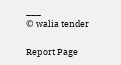___
© walia tender

Report Page